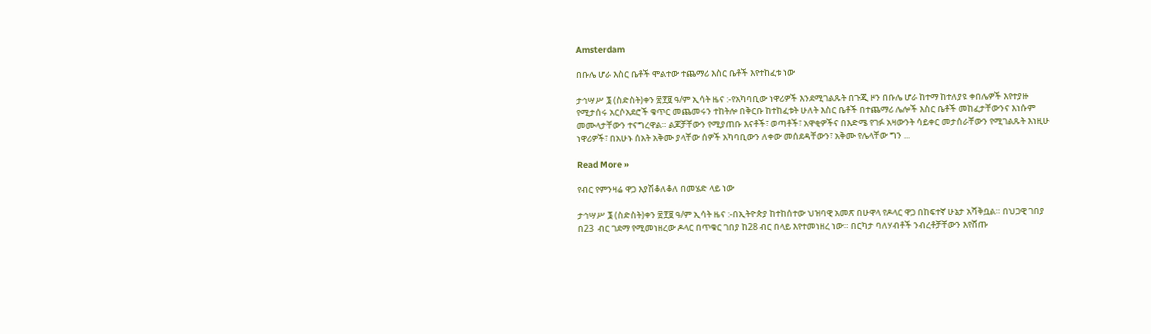Amsterdam

በቡሌ ሆራ እስር ቤቶች ሞልተው ተጨማሪ እስር ቤቶች እየተከፈቱ ነው

ታኅሣሥ ፮ (ስድስት)ቀን ፳፻፱ ዓ/ም ኢሳት ዜና :-የአካባቢው ነዋሪዎች እንደሚገልጹት በጉጂ ዞን በቡሌ ሆራ ከተማ ከተለያዩ ቀበሌዎች እየተያዙ የሚታሰሩ አርሶአደሮች ቁጥር መጨመሩን ተከትሎ በቅርቡ ከተከፈቱት ሁለት እስር ቤቶች በተጨማሪ ሌሎች እስር ቤቶች መከፈታቸውንና እነሱም መሙላታቸውን ተናግረዋል። ልጆቻቸውን የሚያጠቡ እናቶች፣ ወጣቶች፣ አዋቂዎችና በእድሜ የገፉ አዛውንት ሳይቀር መታሰራቸውን የሚገልጹት እነዚሁ ነዋሪዎች፣ በአሁኑ ሰአት አቅሙ ያላቸው ሰዎች አካባቢውን ለቀው መሰደዳቸውን፣ አቅሙ የሌላቸው ግን ...

Read More »

የብር የምንዛሬ ዋጋ እያሽቆለቆለ በመሄድ ላይ ነው

ታኅሣሥ ፮ (ስድስት)ቀን ፳፻፱ ዓ/ም ኢሳት ዜና :-በኢትዮጵያ ከተከሰተው ህዝባዊ አመጽ በሁዋላ የዶላር ዋጋ በከፍተኛ ሁኔታ አሻቅቧል። በህጋዊ ገበያ በ23  ብር ገደማ የሚመነዘረው ዶላር በጥቁር ገበያ ከ28 ብር በላይ እየተመነዘረ ነው። በርካታ ባለሃብቶች ንብረቶቻቸውን እየሸጡ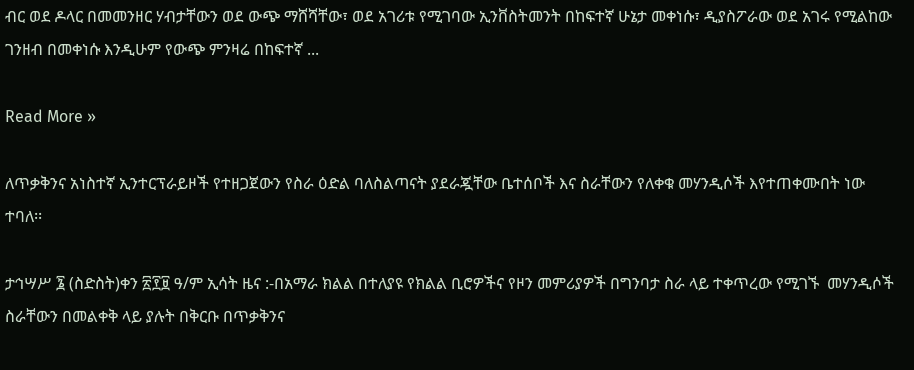ብር ወደ ዶላር በመመንዘር ሃብታቸውን ወደ ውጭ ማሸሻቸው፣ ወደ አገሪቱ የሚገባው ኢንቨስትመንት በከፍተኛ ሁኔታ መቀነሱ፣ ዲያስፖራው ወደ አገሩ የሚልከው ገንዘብ በመቀነሱ እንዲሁም የውጭ ምንዛሬ በከፍተኛ ...

Read More »

ለጥቃቅንና አነስተኛ ኢንተርፕራይዞች የተዘጋጀውን የስራ ዕድል ባለስልጣናት ያደራጇቸው ቤተሰቦች እና ስራቸውን የለቀቁ መሃንዲሶች እየተጠቀሙበት ነው ተባለ፡፡

ታኅሣሥ ፮ (ስድስት)ቀን ፳፻፱ ዓ/ም ኢሳት ዜና :-በአማራ ክልል በተለያዩ የክልል ቢሮዎችና የዞን መምሪያዎች በግንባታ ስራ ላይ ተቀጥረው የሚገኙ  መሃንዲሶች ስራቸውን በመልቀቅ ላይ ያሉት በቅርቡ በጥቃቅንና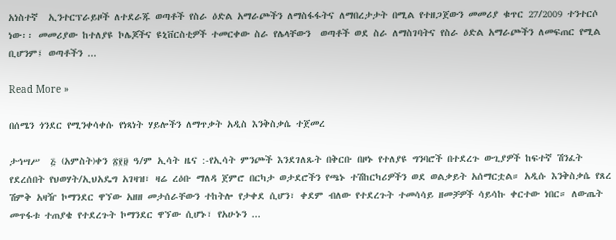አነስተኛ  ኢንተርፕራይዞች ለተደራጁ ወጣቶች የስራ ዕድል አማራጮችን ለማስፋፋትና ለማበረታታት በሚል የተዘጋጀውን መመሪያ ቁጥር 27/2009 ተንተርሶ ነው፡፡ መመሪያው ከተለያዩ ኮሌጆችና ዩኒቨርስቲዎች ተመርቀው ስራ የሌላቸውን  ወጣቶች ወደ ስራ ለማስገባትና የስራ ዕድል አማራጮችን ለመፍጠር የሚል  ቢሆንም፤ ወጣቶችን ...

Read More »

በሰሜን ጎንደር የሚንቀሳቀሱ የነጻነት ሃይሎችን ለማጥቃት አዲስ እንቅስቃሴ ተጀመረ

ታኅሣሥ  ፭ (አምስት)ቀን ፳፻፱ ዓ/ም ኢሳት ዜና :-የኢሳት ምንጮች እንደገለጹት በቅርቡ በዞኑ የተለያዩ ግንባሮች በተደረጉ ውጊያዎች ከፍተኛ ሽንፈት የደረሰበት የህወሃት/ኢህአዴግ አገዛዝ፣ ዛሬ ረዕቡ ማለዳ ጀምሮ በርካታ ወታደሮችን የጫኑ ተሽከርካሪዎችን ወደ ወልቃይት አሰማርቷል። አዲሱ እንቅስቃሴ የጸረ ሽምቅ አዛዥ ኮማንደር ዋኘው አዘዘ መታሰራቸውን ተከትሎ የታቀደ ሲሆን፣ ቀደም ብለው የተደረጉት ተመሳሳይ ዘመቻዎች ሳይሳኩ ቀርተው ነበር። ለውጤት መጥፋቱ ተጠያቄ የተደረጉት ኮማንደር ዋኘው ሲሆኑ፣ የአሁኑን ...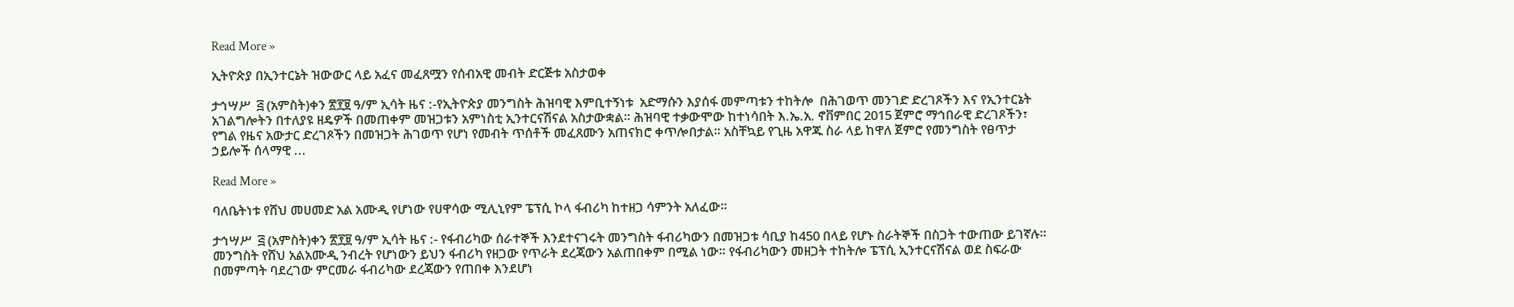Read More »

ኢትዮጵያ በኢንተርኔት ዝውውር ላይ አፈና መፈጸሟን የሰብአዊ መብት ድርጅቱ አስታወቀ

ታኅሣሥ  ፭ (አምስት)ቀን ፳፻፱ ዓ/ም ኢሳት ዜና :-የኢትዮጵያ መንግስት ሕዝባዊ እምቢተኝነቱ  አድማሱን እያሰፋ መምጣቱን ተከትሎ  በሕገወጥ መንገድ ድረገጾችን እና የኢንተርኔት አገልግሎትን በተለያዩ ዘዴዎች በመጠቀም መዝጋቱን አምነስቲ ኢንተርናሽናል አስታውቋል። ሕዝባዊ ተቃውሞው ከተነሳበት እ.ኤ.አ. ኖቨምበር 2015 ጀምሮ ማኅበራዊ ድረገጾችን፣ የግል የዜና አውታር ድረገጾችን በመዝጋት ሕገወጥ የሆነ የመብት ጥሰቶች መፈጸሙን አጠናክሮ ቀጥሎበታል። አስቸኳይ የጊዜ አዋጁ ስራ ላይ ከዋለ ጀምሮ የመንግስት የፀጥታ ኃይሎች ሰላማዊ ...

Read More »

ባለቤትነቱ የሸህ መሀመድ አል አሙዲ የሆነው የሀዋሳው ሚሊኒየም ፔፕሲ ኮላ ፋብሪካ ከተዘጋ ሳምንት አለፈው።

ታኅሣሥ  ፭ (አምስት)ቀን ፳፻፱ ዓ/ም ኢሳት ዜና :- የፋብሪካው ሰራተኞች እንደተናገሩት መንግስት ፋብሪካውን በመዝጋቱ ሳቢያ ከ450 በላይ የሆኑ ስራትኞች በስጋት ተውጠው ይገኛሉ። መንግስት የሸህ አልአሙዲ ንብረት የሆነውን ይህን ፋብሪካ የዘጋው የጥራት ደረጃውን አልጠበቀም በሚል ነው። የፋብሪካውን መዘጋት ተከትሎ ፔፕሲ ኢንተርናሽናል ወደ ስፍራው በመምጣት ባደረገው ምርመራ ፋብሪካው ደረጃውን የጠበቀ እንደሆነ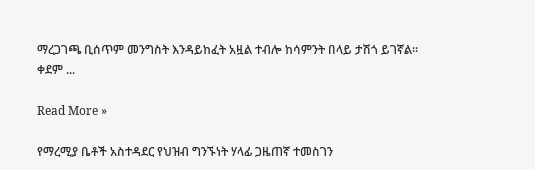ማረጋገጫ ቢሰጥም መንግስት እንዳይከፈት አዟል ተብሎ ከሳምንት በላይ ታሽጎ ይገኛል። ቀደም ...

Read More »

የማረሚያ ቤቶች አስተዳደር የህዝብ ግንኙነት ሃላፊ ጋዜጠኛ ተመስገን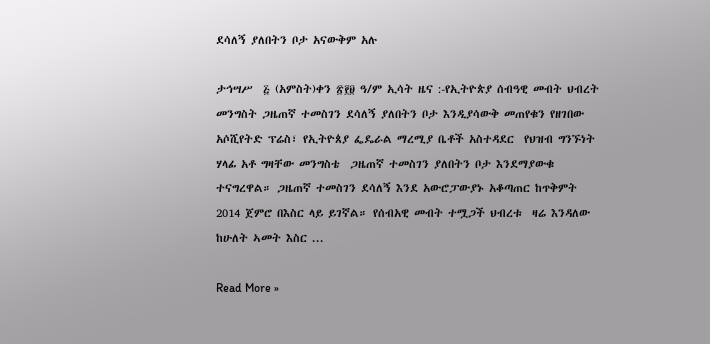ደሳለኝ ያለበትን ቦታ አናውቅም አሉ

ታኅሣሥ  ፭ (አምስት)ቀን ፳፻፱ ዓ/ም ኢሳት ዜና :-የኢትዮጵያ ሰብዓዊ መብት ህብረት መንግስት ጋዜጠኛ ተመስገን ደሳለኝ ያለበትን ቦታ እንዲያሳውቅ መጠየቁን የዘገበው አሶሺየትድ ፕሬስ፣ የኢትዮጰያ ፌዴራል ማረሚያ ቤቶች አስተዳደር  የህዝብ ግንኙነት ሃላፊ አቶ ግዛቸው መንግስቴ  ጋዜጠኛ ተመስገን ያለበትን ቦታ እንደማያውቁ ተናግረዋል። ጋዜጠኛ ተመስገን ደሳለኝ እንደ አውሮፓውያኑ አቆጣጠር ከጥቅምት 2014 ጀምሮ በእስር ላይ ይገኛል። የሰብአዊ መብት ተሟጋች ህብረቱ  ዛሬ እንዳለው  ከሁለት ኣመት እስር ...

Read More »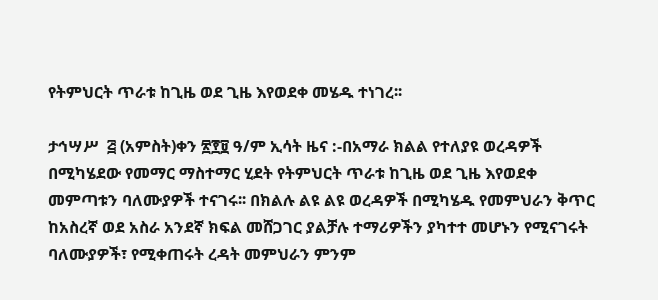የትምህርት ጥራቱ ከጊዜ ወደ ጊዜ እየወደቀ መሄዱ ተነገረ፡፡

ታኅሣሥ  ፭ (አምስት)ቀን ፳፻፱ ዓ/ም ኢሳት ዜና :-በአማራ ክልል የተለያዩ ወረዳዎች በሚካሄደው የመማር ማስተማር ሂደት የትምህርት ጥራቱ ከጊዜ ወደ ጊዜ እየወደቀ መምጣቱን ባለሙያዎች ተናገሩ፡፡ በክልሉ ልዩ ልዩ ወረዳዎች በሚካሄዱ የመምህራን ቅጥር ከአስረኛ ወደ አስራ አንደኛ ክፍል መሸጋገር ያልቻሉ ተማሪዎችን ያካተተ መሆኑን የሚናገሩት ባለሙያዎች፣ የሚቀጠሩት ረዳት መምህራን ምንም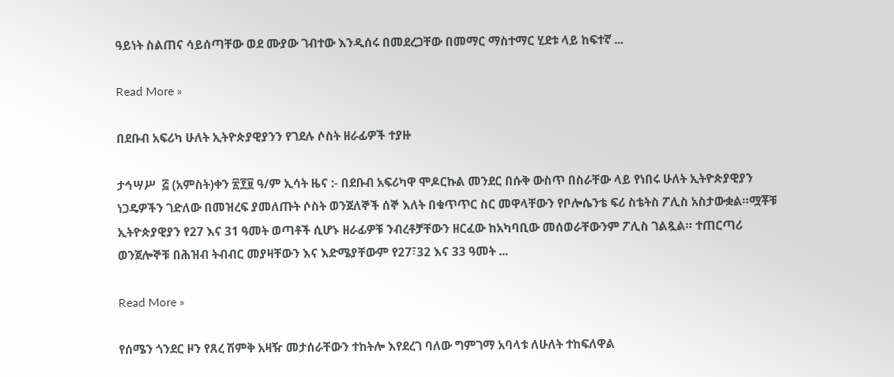ዓይነት ስልጠና ሳይሰጣቸው ወደ ሙያው ገብተው እንዲሰሩ በመደረጋቸው በመማር ማስተማር ሂደቱ ላይ ከፍተኛ ...

Read More »

በደቡብ አፍሪካ ሁለት ኢትዮጵያዊያንን የገደሉ ሶስት ዘራፊዎች ተያዙ

ታኅሣሥ  ፭ (አምስት)ቀን ፳፻፱ ዓ/ም ኢሳት ዜና :- በደቡብ አፍሪካዋ ሞዶርኩል መንደር በሱቅ ውስጥ በስራቸው ላይ የነበሩ ሁለት ኢትዮጵያዊያን ነጋዴዎችን ገድለው በመዝረፍ ያመለጡት ሶስት ወንጀለኞች ሰኞ እለት በቁጥጥር ስር መዋላቸውን የቦሎሴንቴ ፍሪ ስቴትስ ፖሊስ አስታውቋል።ሟቾቹ ኢትዮጵያዊያን የ27 እና 31 ዓመት ወጣቶች ሲሆኑ ዘራፊዎቹ ንብረቶቻቸውን ዘርፈው ከአካባቢው መሰወራቸውንም ፖሊስ ገልጿል። ተጠርጣሪ ወንጀሎኞቹ በሕዝብ ትብብር መያዛቸውን እና እድሜያቸውም የ27፣32 እና 33 ዓመት ...

Read More »

የሰሜን ጎንደር ዞን የጸረ ሽምቅ አዛዥ መታሰራቸውን ተከትሎ እየደረገ ባለው ግምገማ አባላቱ ለሁለት ተከፍለዋል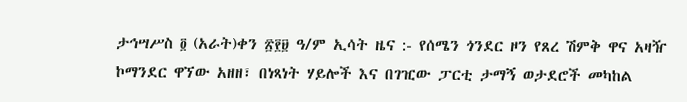ታኅሣሥስ ፬ (አራት)ቀን ፳፻፱ ዓ/ም ኢሳት ዜና :- የሰሜን ጎንደር ዞን የጸረ ሽምቅ ዋና አዛዥ ኮማንደር ዋኘው አዘዘ፣ በነጻነት ሃይሎች እና በገዢው ፓርቲ ታማኝ ወታደሮች መካከል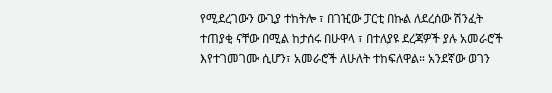የሚደረገውን ውጊያ ተከትሎ ፣ በገዢው ፓርቲ በኩል ለደረሰው ሽንፈት ተጠያቂ ናቸው በሚል ከታሰሩ በሁዋላ ፣ በተለያዩ ደረጃዎች ያሉ አመራሮች እየተገመገሙ ሲሆን፣ አመራሮች ለሁለት ተከፍለዋል። አንደኛው ወገን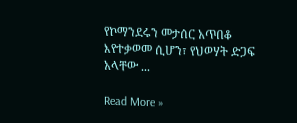የኮማንደሩን መታሰር አጥበቆ እየተቃወመ ሲሆን፣ የህወሃት ድጋፍ አላቸው ...

Read More »